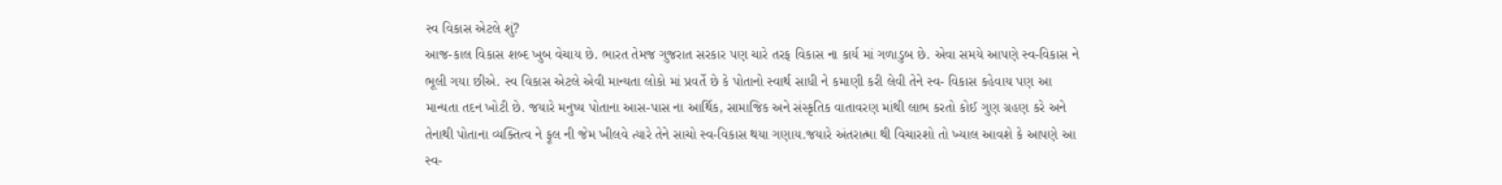સ્વ વિકાસ એટલે શું?
આજ-કાલ વિકાસ શબ્દ ખુબ વેચાય છે. ભારત તેમજ ગુજરાત સરકાર પણ ચારે તરફ વિકાસ ના કાર્ય માં ગળાડુબ છે. એવા સમયે આપણે સ્વ-વિકાસ ને ભૂલી ગયા છીએ. સ્વ વિકાસ એટલે એવી માન્યતા લોકો માં પ્રવર્તે છે કે પોતાનો સ્વાર્થ સાધી ને કમાણી કરી લેવી તેને સ્વ- વિકાસ કહેવાય પણ આ માન્યતા તદન ખોટી છે. જયારે મનુષ્ય પોતાના આસ-પાસ ના આર્થિક, સામાજિક અને સંસ્કૃતિક વાતાવરણ માંથી લાભ કરતો કોઈ ગુણ ગ્રહણ કરે અને તેનાથી પોતાના વ્યક્તિત્વ ને ફૂલ ની જેમ ખીલવે ત્યારે તેને સાચો સ્વ-વિકાસ થયા ગણાય.જયારે અંતરાત્મા થી વિચારશો તો ખ્યાલ આવશે કે આપણે આ સ્વ-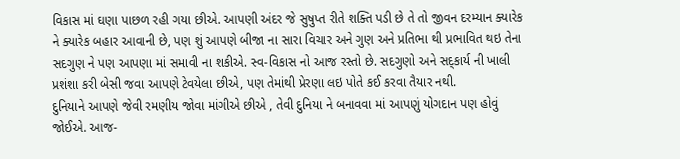વિકાસ માં ઘણા પાછળ રહી ગયા છીએ. આપણી અંદર જે સુષુપ્ત રીતે શક્તિ પડી છે તે તો જીવન દરમ્યાન ક્યારેક ને ક્યારેક બહાર આવાની છે, પણ શું આપણે બીજા ના સારા વિચાર અને ગુણ અને પ્રતિભા થી પ્રભાવિત થઇ તેના સદગુણ ને પણ આપણા માં સમાવી ના શકીએ. સ્વ-વિકાસ નો આજ રસ્તો છે. સદગુણો અને સદ્કાર્ય ની ખાલી પ્રશંશા કરી બેસી જવા આપણે ટેવયેલા છીએ, પણ તેમાંથી પ્રેરણા લઇ પોતે કઈ કરવા તૈયાર નથી.
દુનિયાને આપણે જેવી રમણીય જોવા માંગીએ છીએ , તેવી દુનિયા ને બનાવવા માં આપણું યોગદાન પણ હોવું જોઈએ. આજ-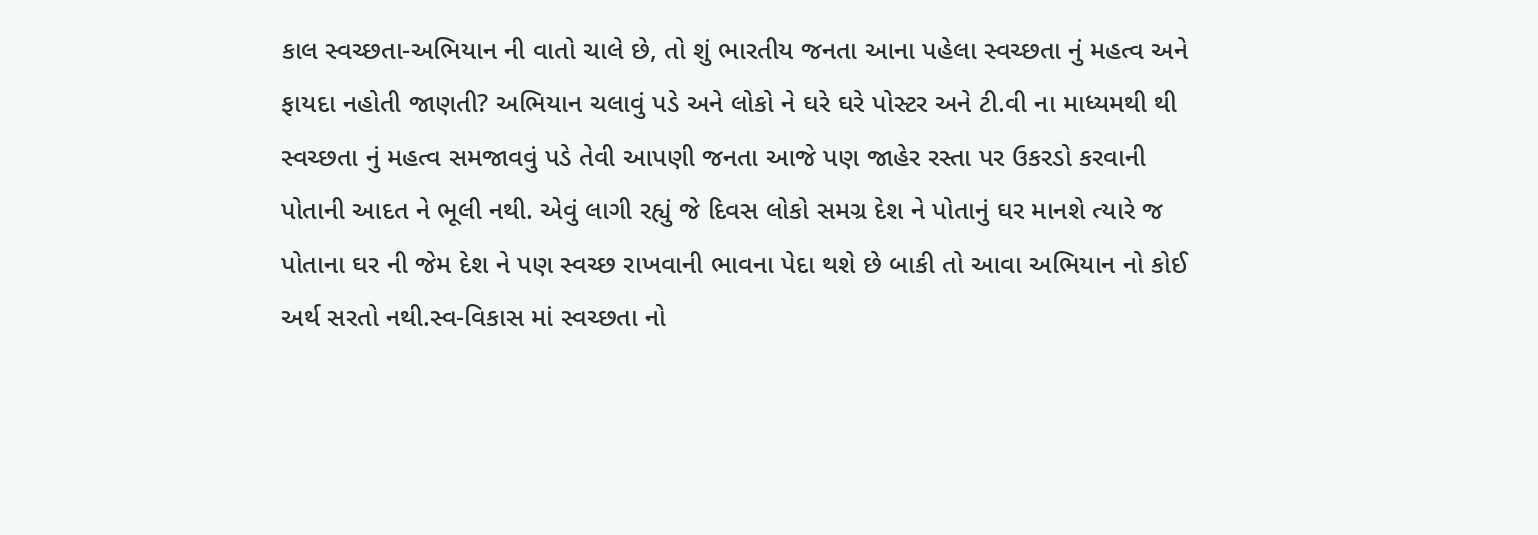કાલ સ્વચ્છતા-અભિયાન ની વાતો ચાલે છે, તો શું ભારતીય જનતા આના પહેલા સ્વચ્છતા નું મહત્વ અને ફાયદા નહોતી જાણતી? અભિયાન ચલાવું પડે અને લોકો ને ઘરે ઘરે પોસ્ટર અને ટી.વી ના માધ્યમથી થી સ્વચ્છતા નું મહત્વ સમજાવવું પડે તેવી આપણી જનતા આજે પણ જાહેર રસ્તા પર ઉકરડો કરવાની પોતાની આદત ને ભૂલી નથી. એવું લાગી રહ્યું જે દિવસ લોકો સમગ્ર દેશ ને પોતાનું ઘર માનશે ત્યારે જ પોતાના ઘર ની જેમ દેશ ને પણ સ્વચ્છ રાખવાની ભાવના પેદા થશે છે બાકી તો આવા અભિયાન નો કોઈ અર્થ સરતો નથી.સ્વ-વિકાસ માં સ્વચ્છતા નો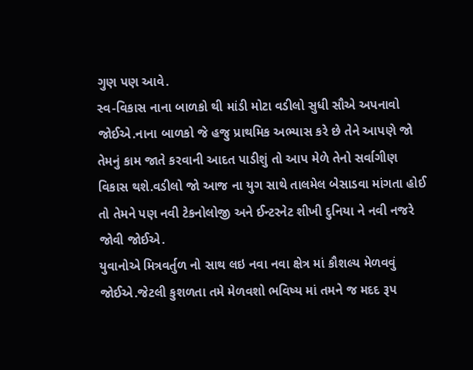ગુણ પણ આવે.
સ્વ-વિકાસ નાના બાળકો થી માંડી મોટા વડીલો સુધી સૌએ અપનાવો જોઈએ.નાના બાળકો જે હજુ પ્રાથમિક અભ્યાસ કરે છે તેને આપણે જો તેમનું કામ જાતે કરવાની આદત પાડીશું તો આપ મેળે તેનો સર્વાગીણ વિકાસ થશે.વડીલો જો આજ ના યુગ સાથે તાલમેલ બેસાડવા માંગતા હોઈ તો તેમને પણ નવી ટેકનોલોજી અને ઈન્ટરનેટ શીખી દુનિયા ને નવી નજરે જોવી જોઈએ.
યુવાનોએ મિત્રવર્તુળ નો સાથ લઇ નવા નવા ક્ષેત્ર માં કૌશલ્ય મેળવવું જોઈએ.જેટલી કુશળતા તમે મેળવશો ભવિષ્ય માં તમને જ મદદ રૂપ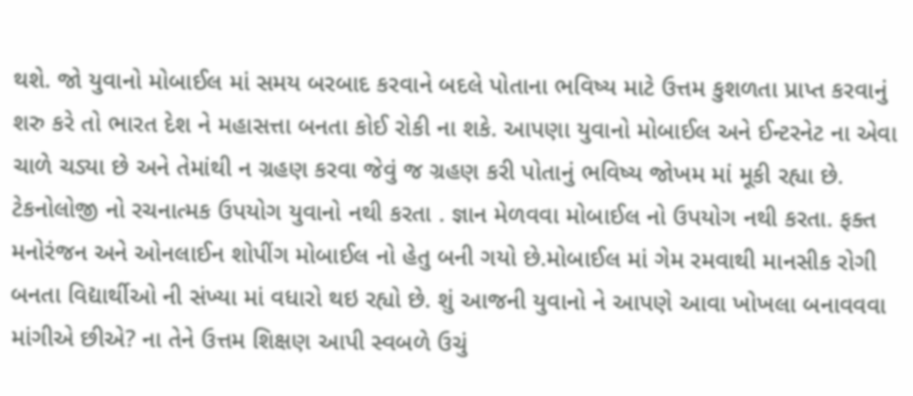થશે. જો યુવાનો મોબાઈલ માં સમય બરબાદ કરવાને બદલે પોતાના ભવિષ્ય માટે ઉત્તમ કુશળતા પ્રાપ્ત કરવાનું શરુ કરે તો ભારત દેશ ને મહાસત્તા બનતા કોઈ રોકી ના શકે. આપણા યુવાનો મોબાઈલ અને ઈન્ટરનેટ ના એવા ચાળે ચડ્યા છે અને તેમાંથી ન ગ્રહણ કરવા જેવું જ ગ્રહણ કરી પોતાનું ભવિષ્ય જોખમ માં મૂકી રહ્યા છે. ટેકનોલોજી નો રચનાત્મક ઉપયોગ યુવાનો નથી કરતા . જ્ઞાન મેળવવા મોબાઈલ નો ઉપયોગ નથી કરતા. ફક્ત મનોરંજન અને ઓનલાઈન શોપીંગ મોબાઈલ નો હેતુ બની ગયો છે.મોબાઈલ માં ગેમ રમવાથી માનસીક રોગી બનતા વિદ્યાર્થીઓ ની સંખ્યા માં વધારો થઇ રહ્યો છે. શું આજની યુવાનો ને આપણે આવા ખોખલા બનાવવવા માંગીએ છીએ? ના તેને ઉત્તમ શિક્ષણ આપી સ્વબળે ઉચું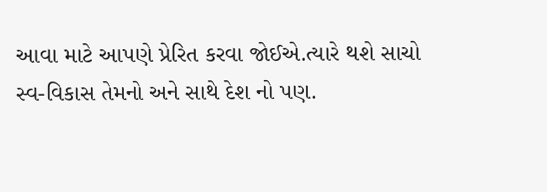આવા માટે આપણે પ્રેરિત કરવા જોઈએ.ત્યારે થશે સાચો સ્વ-વિકાસ તેમનો અને સાથે દેશ નો પણ.